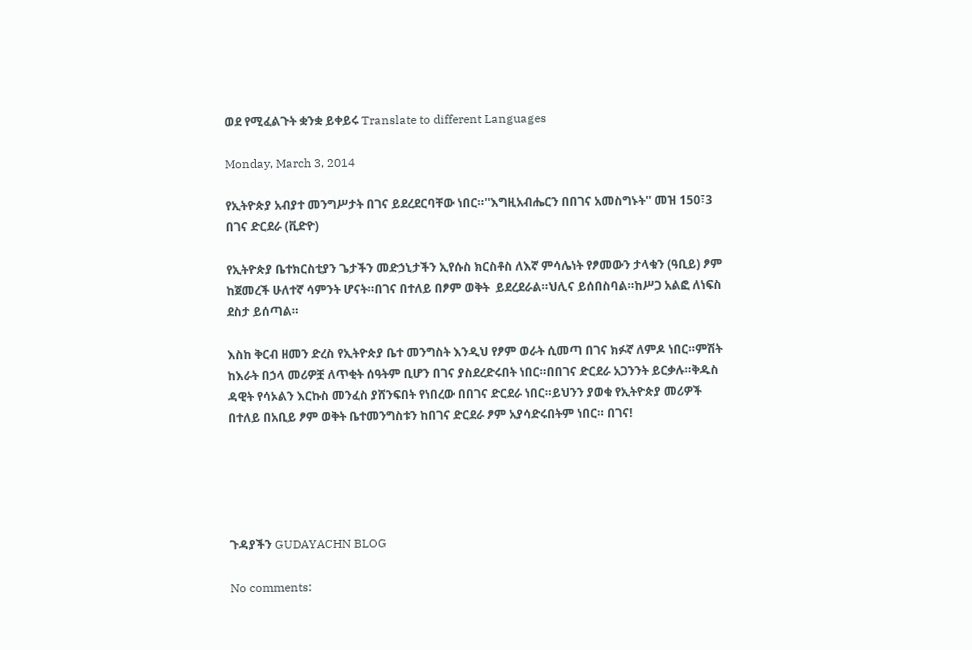ወደ የሚፈልጉት ቋንቋ ይቀይሩ Translate to different Languages

Monday, March 3, 2014

የኢትዮጵያ አብያተ መንግሥታት በገና ይደረደርባቸው ነበር።''እግዚአብሔርን በበገና አመስግኑት'' መዝ 150፣3 በገና ድርደራ (ቪድዮ)

የኢትዮጵያ ቤተክርስቲያን ጌታችን መድኃኒታችን ኢየሱስ ክርስቶስ ለእኛ ምሳሌነት የፆመውን ታላቁን (ዓቢይ) ፆም ከጀመረች ሁለተኛ ሳምንት ሆናት።በገና በተለይ በፆም ወቅት  ይደረደራል።ህሊና ይሰበስባል።ከሥጋ አልፎ ለነፍስ ደስታ ይሰጣል።

እስከ ቅርብ ዘመን ድረስ የኢትዮጵያ ቤተ መንግስት እንዲህ የፆም ወራት ሲመጣ በገና ክፉኛ ለምዶ ነበር።ምሽት ከእራት በኃላ መሪዎቿ ለጥቂት ሰዓትም ቢሆን በገና ያስደረድሩበት ነበር።በበገና ድርደራ አጋንንት ይርቃሉ።ቅዱስ ዳዊት የሳኦልን እርኩስ መንፈስ ያሸንፍበት የነበረው በበገና ድርደራ ነበር።ይህንን ያወቁ የኢትዮጵያ መሪዎች በተለይ በአቢይ ፆም ወቅት ቤተመንግስቱን ከበገና ድርደራ ፆም አያሳድሩበትም ነበር። በገና!





ጉዳያችን GUDAYACHN BLOG

No comments: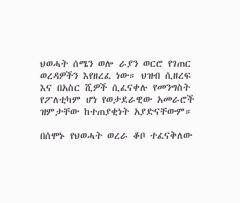ህወሓት ሰሜን ወሎ ራያን ወርሮ የገጠር ወረዳዎችን እየዘረፈ ነው። ህዝብ ሲዘረፍ እና በአስር ሺዎች ሲፈናቀሉ የመንግስት የፖለቲካም ሆነ የወታደራዊው አመራሮች ዝምታቸው ከተጠያቂነት አያድናቸውም።

በሰሞኑ የህወሓት ወረራ ቆቦ ተፈናቅለው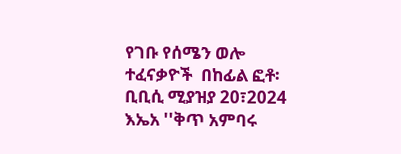የገቡ የሰሜን ወሎ ተፈናቃዮች  በከፊል ፎቶ፡ ቢቢሲ ሚያዝያ 20፣2024 እኤአ ''ቅጥ አምባሩ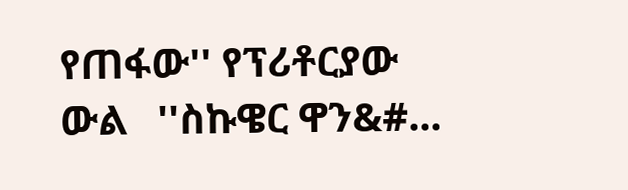የጠፋው'' የፕሪቶርያው ውል   ''ስኩዌር ዋን&#...